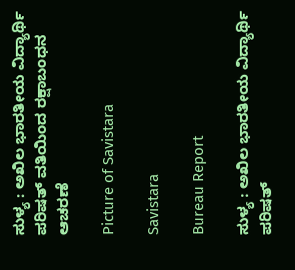ಸುಳ್ಯ : ಅಖಿಲ ಭಾರತೀಯ ವಿದ್ಯಾರ್ಥಿ ಪರಿಷತ್ ವತಿಯಿಂದ ರಕ್ಷಾಬಂಧನ ಆಚರಣೆ

Picture of Savistara

Savistara

Bureau Report

ಸುಳ್ಯ : ಅಖಿಲ ಭಾರತೀಯ ವಿದ್ಯಾರ್ಥಿ ಪರಿಷತ್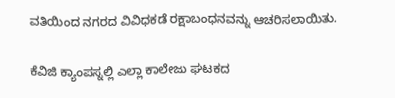ವತಿಯಿಂದ ನಗರದ ವಿವಿಧಕಡೆ ರಕ್ಷಾಬಂಧನವನ್ನು ಆಚರಿಸಲಾಯಿತು.

ಕೆವಿಜಿ ಕ್ಯಾಂಪಸ್ನಲ್ಲಿ ಎಲ್ಲಾ ಕಾಲೇಜು ಘಟಕದ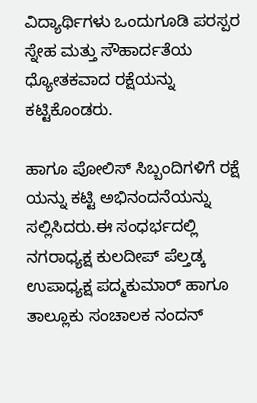ವಿದ್ಯಾರ್ಥಿಗಳು ಒಂದುಗೂಡಿ ಪರಸ್ಪರ ಸ್ನೇಹ ಮತ್ತು ಸೌಹಾರ್ದತೆಯ ಧ್ಯೋತಕವಾದ ರಕ್ಷೆಯನ್ನು ಕಟ್ಟಿಕೊಂಡರು.

ಹಾಗೂ ಪೋಲಿಸ್ ಸಿಬ್ಬಂದಿಗಳಿಗೆ ರಕ್ಷೆ ಯನ್ನು ಕಟ್ಟಿ ಅಭಿನಂದನೆಯನ್ನು ಸಲ್ಲಿಸಿದರು.ಈ ಸಂಧರ್ಭದಲ್ಲಿ ನಗರಾಧ್ಯಕ್ಷ ಕುಲದೀಪ್ ಪೆಲ್ತಡ್ಕ ಉಪಾಧ್ಯಕ್ಷ ಪದ್ಮಕುಮಾರ್ ಹಾಗೂ ತಾಲ್ಲೂಕು ಸಂಚಾಲಕ ನಂದನ್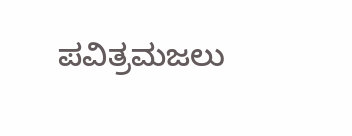ಪವಿತ್ರಮಜಲು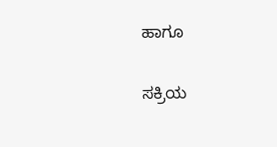ಹಾಗೂ

ಸಕ್ರಿಯ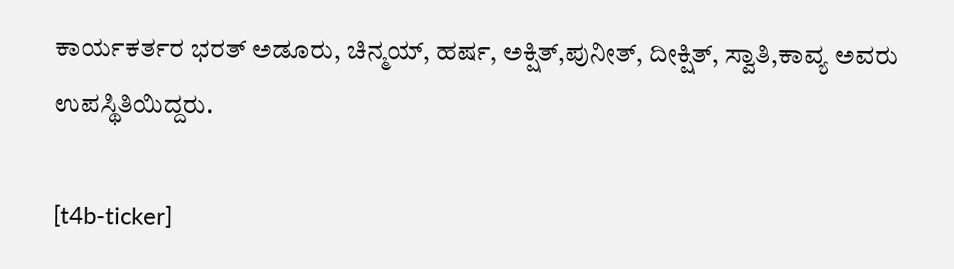ಕಾರ್ಯಕರ್ತರ ಭರತ್ ಅಡೂರು, ಚಿನ್ಮಯ್, ಹರ್ಷ, ಅಕ್ಷಿತ್,ಪುನೀತ್, ದೀಕ್ಷಿತ್, ಸ್ವಾತಿ,ಕಾವ್ಯ ಅವರು ಉಪಸ್ಥಿತಿಯಿದ್ದರು.

[t4b-ticker]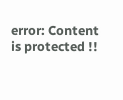error: Content is protected !!